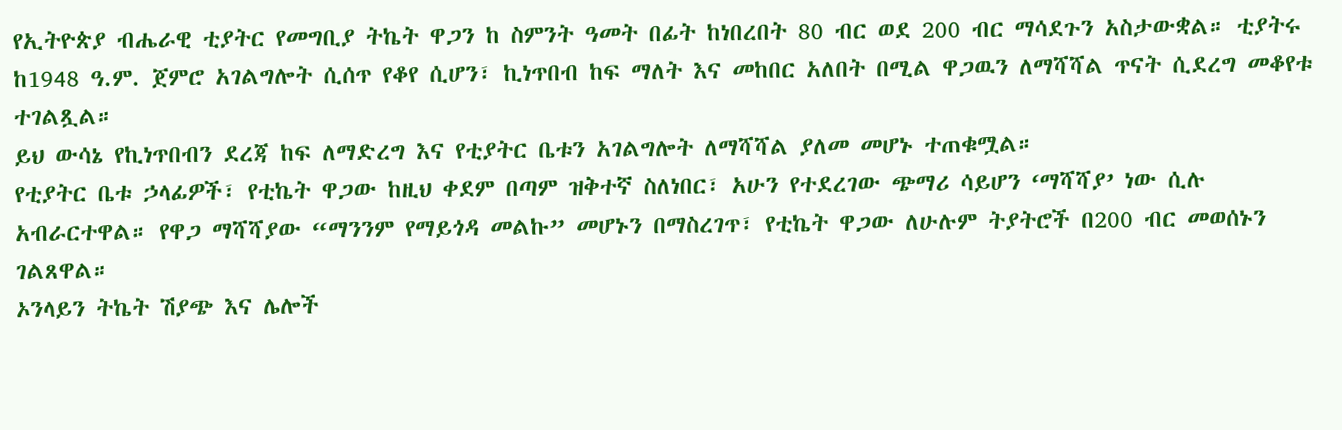የኢትዮጵያ ብሔራዊ ቲያትር የመግቢያ ትኬት ዋጋን ከ ስምንት ዓመት በፊት ከነበረበት 80 ብር ወደ 200 ብር ማሳደጉን አስታውቋል። ቲያትሩ ከ1948 ዓ.ም. ጀምሮ አገልግሎት ሲሰጥ የቆየ ሲሆን፣ ኪነጥበብ ከፍ ማለት እና መከበር አለበት በሚል ዋጋዉን ለማሻሻል ጥናት ሲደረግ መቆየቱ ተገልጿል።
ይህ ውሳኔ የኪነጥበብን ደረጃ ከፍ ለማድረግ እና የቲያትር ቤቱን አገልግሎት ለማሻሻል ያለመ መሆኑ ተጠቁሟል።
የቲያትር ቤቱ ኃላፊዎች፣ የቲኬት ዋጋው ከዚህ ቀደም በጣም ዝቅተኛ ስለነበር፣ አሁን የተደረገው ጭማሪ ሳይሆን ‘ማሻሻያ’ ነው ሲሉ አብራርተዋል። የዋጋ ማሻሻያው “ማንንም የማይጎዳ መልኩ” መሆኑን በማስረገጥ፣ የቲኬት ዋጋው ለሁሉም ትያትሮች በ200 ብር መወሰኑን ገልጸዋል።
ኦንላይን ትኬት ሽያጭ እና ሌሎች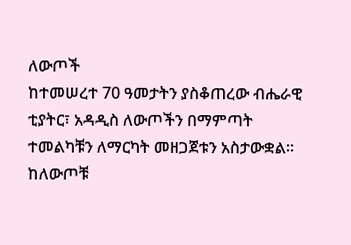ለውጦች
ከተመሠረተ 70 ዓመታትን ያስቆጠረው ብሔራዊ ቲያትር፣ አዳዲስ ለውጦችን በማምጣት ተመልካቹን ለማርካት መዘጋጀቱን አስታውቋል።
ከለውጦቹ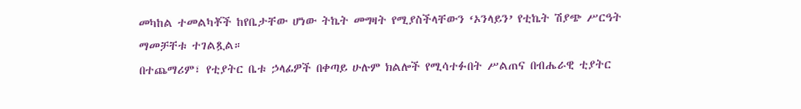መካከል ተመልካቾች ከየቤታቸው ሆነው ትኬት መግዛት የሚያስችላቸውን ‘ኦንላይን’ የቲኬት ሽያጭ ሥርዓት ማመቻቸቱ ተገልጿል።
በተጨማሪም፣ የቲያትር ቤቱ ኃላፊዎች በቀጣይ ሁሉም ክልሎች የሚሳተፉበት ሥልጠና በብሔራዊ ቲያትር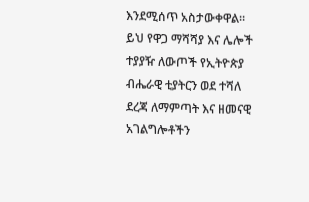እንደሚሰጥ አስታውቀዋል። ይህ የዋጋ ማሻሻያ እና ሌሎች ተያያዥ ለውጦች የኢትዮጵያ ብሔራዊ ቲያትርን ወደ ተሻለ ደረጃ ለማምጣት እና ዘመናዊ አገልግሎቶችን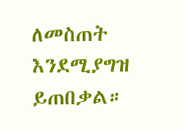ለመስጠት እንደሚያግዝ ይጠበቃል።